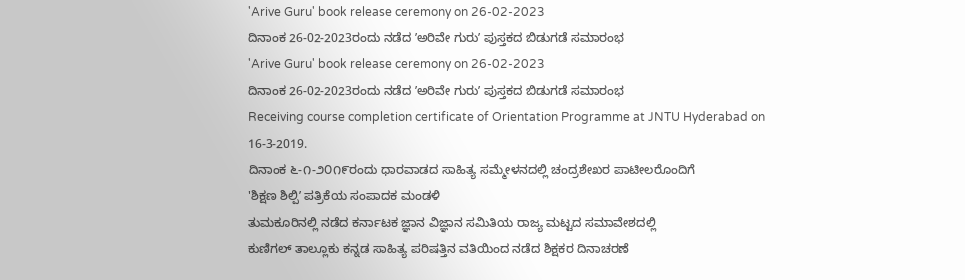'Arive Guru' book release ceremony on 26-02-2023
ದಿನಾಂಕ 26-02-2023ರಂದು ನಡೆದ ʼಅರಿವೇ ಗುರುʼ ಪುಸ್ತಕದ ಬಿಡುಗಡೆ ಸಮಾರಂಭ
'Arive Guru' book release ceremony on 26-02-2023
ದಿನಾಂಕ 26-02-2023ರಂದು ನಡೆದ ʼಅರಿವೇ ಗುರುʼ ಪುಸ್ತಕದ ಬಿಡುಗಡೆ ಸಮಾರಂಭ
Receiving course completion certificate of Orientation Programme at JNTU Hyderabad on 16-3-2019.
ದಿನಾಂಕ ೬-೧-೨೦೧೯ರಂದು ಧಾರವಾಡದ ಸಾಹಿತ್ಯ ಸಮ್ಮೇಳನದಲ್ಲಿ ಚಂದ್ರಶೇಖರ ಪಾಟೀಲರೊಂದಿಗೆ
'ಶಿಕ್ಷಣ ಶಿಲ್ಪಿʼ ಪತ್ರಿಕೆಯ ಸಂಪಾದಕ ಮಂಡಳಿ
ತುಮಕೂರಿನಲ್ಲಿ ನಡೆದ ಕರ್ನಾಟಕ ಜ್ಞಾನ ವಿಜ್ಞಾನ ಸಮಿತಿಯ ರಾಜ್ಯ ಮಟ್ಟದ ಸಮಾವೇಶದಲ್ಲಿ
ಕುಣಿಗಲ್ ತಾಲ್ಲೂಕು ಕನ್ನಡ ಸಾಹಿತ್ಯ ಪರಿಷತ್ತಿನ ವತಿಯಿಂದ ನಡೆದ ಶಿಕ್ಷಕರ ದಿನಾಚರಣೆ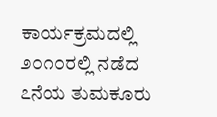ಕಾರ್ಯಕ್ರಮದಲ್ಲಿ
೨೦೧೦ರಲ್ಲಿ ನಡೆದ ೭ನೆಯ ತುಮಕೂರು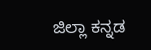ಜಿಲ್ಲಾ ಕನ್ನಡ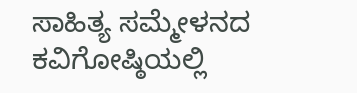ಸಾಹಿತ್ಯ ಸಮ್ಮೇಳನದ ಕವಿಗೋಷ್ಠಿಯಲ್ಲಿ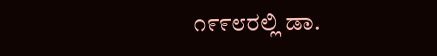೧೯೯೮ರಲ್ಲಿ ಡಾ.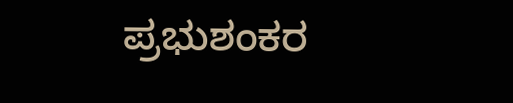ಪ್ರಭುಶಂಕರ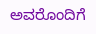ಅವರೊಂದಿಗೆ